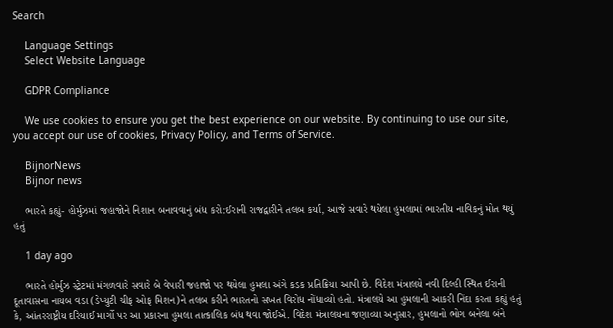Search

    Language Settings
    Select Website Language

    GDPR Compliance

    We use cookies to ensure you get the best experience on our website. By continuing to use our site, you accept our use of cookies, Privacy Policy, and Terms of Service.

    BijnorNews
    Bijnor news

    ભારતે કહ્યું- હોર્મુઝમાં જહાજોને નિશાન બનાવવાનું બંધ કરો:ઈરાની રાજદ્વારીને તલબ કર્યા, આજે સવારે થયેલા હુમલામાં ભારતીય નાવિકનું મોત થયું હતું

    1 day ago

    ભારતે હોર્મુઝ સ્ટ્રેટમાં મંગળવારે સવારે બે વેપારી જહાજો પર થયેલા હુમલા અંગે કડક પ્રતિક્રિયા આપી છે. વિદેશ મંત્રાલયે નવી દિલ્હી સ્થિત ઈરાની દૂતાવાસના નાયબ વડા (ડેપ્યુટી ચીફ ઓફ મિશન)ને તલબ કરીને ભારતનો સખત વિરોધ નોંધાવ્યો હતો. મંત્રાલયે આ હુમલાની આકરી નિંદા કરતા કહ્યું હતું કે, આંતરરાષ્ટ્રીય દરિયાઈ માર્ગો પર આ પ્રકારના હુમલા તાત્કાલિક બંધ થવા જોઈએ. વિદેશ મંત્રાલયના જણાવ્યા અનુસાર, હુમલાનો ભોગ બનેલા બંને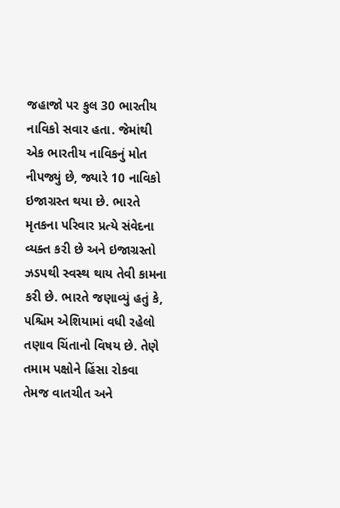જહાજો પર કુલ 30 ભારતીય નાવિકો સવાર હતા. જેમાંથી એક ભારતીય નાવિકનું મોત નીપજ્યું છે, જ્યારે 10 નાવિકો ઇજાગ્રસ્ત થયા છે. ભારતે મૃતકના પરિવાર પ્રત્યે સંવેદના વ્યક્ત કરી છે અને ઇજાગ્રસ્તો ઝડપથી સ્વસ્થ થાય તેવી કામના કરી છે. ભારતે જણાવ્યું હતું કે, પશ્ચિમ એશિયામાં વધી રહેલો તણાવ ચિંતાનો વિષય છે. તેણે તમામ પક્ષોને હિંસા રોકવા તેમજ વાતચીત અને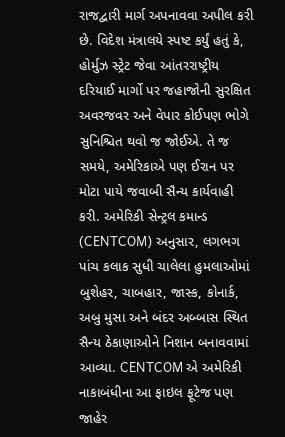રાજદ્વારી માર્ગ અપનાવવા અપીલ કરી છે. વિદેશ મંત્રાલયે સ્પષ્ટ કર્યું હતું કે, હોર્મુઝ સ્ટ્રેટ જેવા આંતરરાષ્ટ્રીય દરિયાઈ માર્ગો પર જહાજોની સુરક્ષિત અવરજવર અને વેપાર કોઈપણ ભોગે સુનિશ્ચિત થવો જ જોઈએ. તે જ સમયે, અમેરિકાએ પણ ઈરાન પર મોટા પાયે જવાબી સૈન્ય કાર્યવાહી કરી. અમેરિકી સેન્ટ્રલ કમાન્ડ (CENTCOM) અનુસાર, લગભગ પાંચ કલાક સુધી ચાલેલા હુમલાઓમાં બુશેહર, ચાબહાર, જાસ્ક, કોનાર્ક, અબુ મુસા અને બંદર અબ્બાસ સ્થિત સૈન્ય ઠેકાણાઓને નિશાન બનાવવામાં આવ્યા. CENTCOM એ અમેરિકી નાકાબંધીના આ ફાઇલ ફૂટેજ પણ જાહેર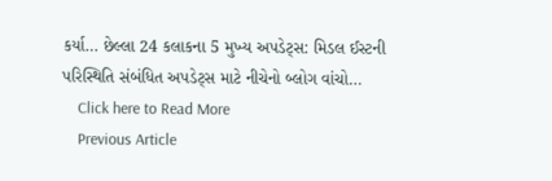કર્યા… છેલ્લા 24 કલાકના 5 મુખ્ય અપડેટ્સ: મિડલ ઈસ્ટની પરિસ્થિતિ સંબંધિત અપડેટ્સ માટે નીચેનો બ્લોગ વાંચો…
    Click here to Read More
    Previous Article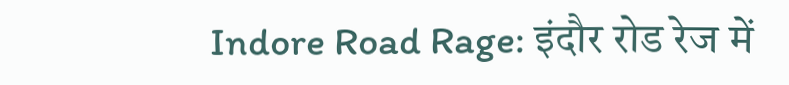Indore Road Rage: इंदौर रोड रेज में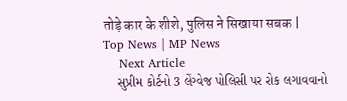तोड़े कार के शीशे, पुलिस ने सिखाया सबक | Top News | MP News
    Next Article
    સુપ્રીમ કોર્ટનો 3 લેંગ્વેજ પોલિસી પર રોક લગાવવાનો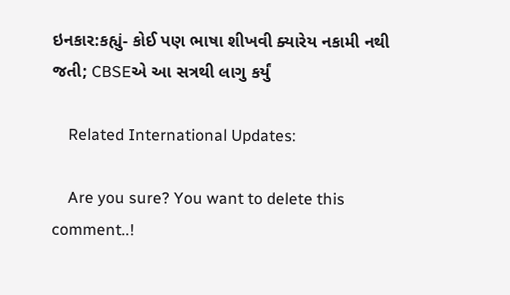ઇનકાર:કહ્યું- કોઈ પણ ભાષા શીખવી ક્યારેય નકામી નથી જતી; CBSEએ આ સત્રથી લાગુ કર્યું

    Related International Updates:

    Are you sure? You want to delete this comment..!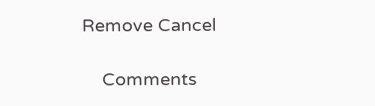Remove Cancel

    Comments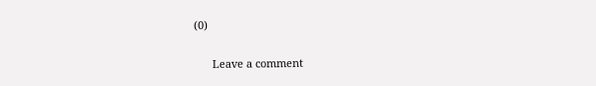(0)

      Leave a comment